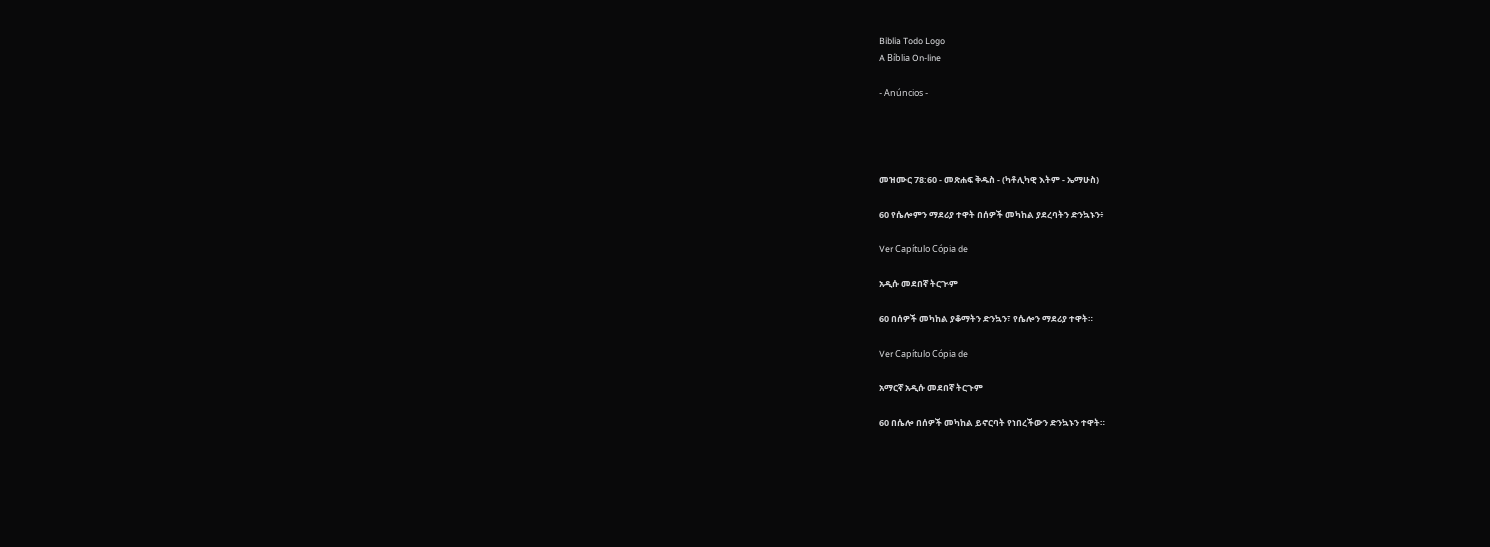Biblia Todo Logo
A Bíblia On-line

- Anúncios -




መዝሙር 78:60 - መጽሐፍ ቅዱስ - (ካቶሊካዊ እትም - ኤማሁስ)

60 የሴሎምን ማደሪያ ተዋት በሰዎች መካከል ያደረባትን ድንኳኑን፥

Ver Capítulo Cópia de

አዲሱ መደበኛ ትርጒም

60 በሰዎች መካከል ያቆማትን ድንኳን፣ የሴሎን ማደሪያ ተዋት።

Ver Capítulo Cópia de

አማርኛ አዲሱ መደበኛ ትርጉም

60 በሴሎ በሰዎች መካከል ይኖርባት የነበረችውን ድንኳኑን ተዋት።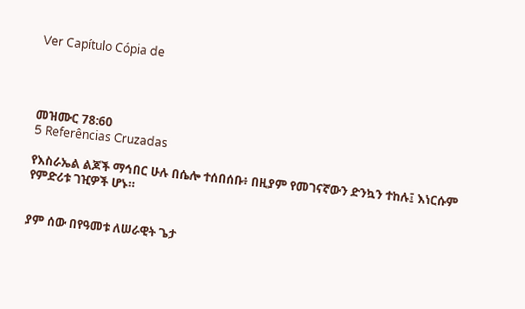Ver Capítulo Cópia de




መዝሙር 78:60
5 Referências Cruzadas

የእስራኤል ልጆች ማኅበር ሁሉ በሴሎ ተሰበሰቡ፥ በዚያም የመገናኛውን ድንኳን ተከሉ፤ እነርሱም የምድሪቱ ገዢዎች ሆኑ።


ያም ሰው በየዓመቱ ለሠራዊት ጌታ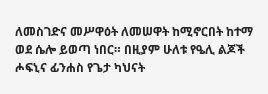ለመስገድና መሥዋዕት ለመሠዋት ከሚኖርበት ከተማ ወደ ሴሎ ይወጣ ነበር። በዚያም ሁለቱ የዔሊ ልጆች ሖፍኒና ፊንሐስ የጌታ ካህናት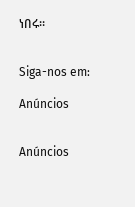ነበሩ።


Siga-nos em:

Anúncios


Anúncios